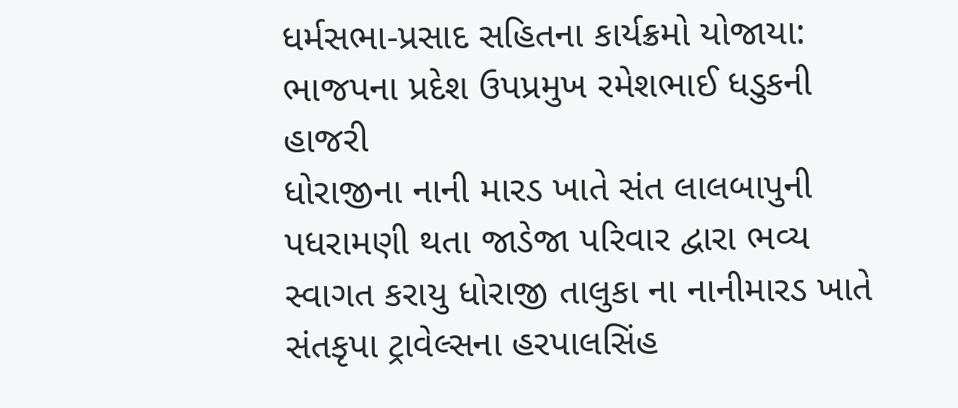ધર્મસભા-પ્રસાદ સહિતના કાર્યક્રમો યોજાયા: ભાજપના પ્રદેશ ઉપપ્રમુખ રમેશભાઈ ધડુકની હાજરી
ધોરાજીના નાની મારડ ખાતે સંત લાલબાપુની પધરામણી થતા જાડેજા પરિવાર દ્વારા ભવ્ય સ્વાગત કરાયુ ધોરાજી તાલુકા ના નાનીમારડ ખાતે સંતકૃપા ટ્રાવેલ્સના હરપાલસિંહ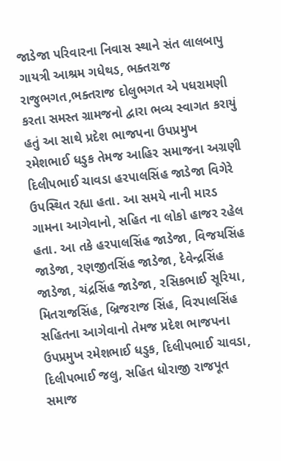જાડેજા પરિવારના નિવાસ સ્થાને સંત લાલબાપુ ગાયત્રી આશ્રમ ગધેથડ, ભક્તરાજ રાજુભગત,ભક્તરાજ દોલુભગત એ પધરામણી કરતા સમસ્ત ગ્રામજનો દ્વારા ભવ્ય સ્વાગત કરાયું હતું આ સાથે પ્રદેશ ભાજપના ઉપપ્રમુખ રમેશભાઈ ધડુક તેમજ આહિર સમાજના અગ્રણી દિલીપભાઈ ચાવડા હરપાલસિંહ જાડેજા વિગેરે ઉપસ્થિત રહ્યા હતા. આ સમયે નાની મારડ ગામના આગેવાનો, સહિત ના લોકો હાજર રહેલ હતા. આ તકે હરપાલસિંહ જાડેજા, વિજયસિંહ જાડેજા, રણજીતસિંહ જાડેજા, દેવેન્દ્રસિંહ જાડેજા, ચંદ્રસિંહ જાડેજા, રસિકભાઈ સૂરિયા, મિતરાજસિંહ, બ્રિજરાજ સિંહ, વિરપાલસિંહ સહિતના આગેવાનો તેમજ પ્રદેશ ભાજપના ઉપપ્રમુખ રમેશભાઈ ધડુક, દિલીપભાઈ ચાવડા, દિલીપભાઈ જલુ, સહિત ધોરાજી રાજપૂત સમાજ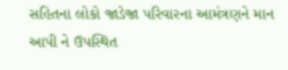સહિતના લોકો જાડેજા પરિવારના આમંત્રણને માન આપી ને ઉપસ્થિત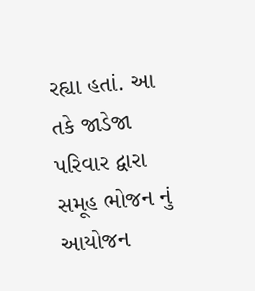રહ્યા હતાં. આ તકે જાડેજા પરિવાર દ્વારા સમૂહ ભોજન નું આયોજન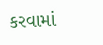કરવામાં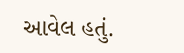આવેલ હતું.